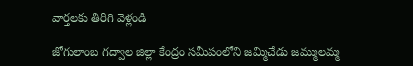వార్తలకు తిరిగి వెళ్లండి

జోగులాంబ గద్వాల జిల్లా కేంద్రం సమీపంలోని జమ్మిచేడు జమ్ములమ్మ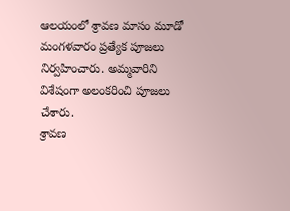ఆలయంలో శ్రావణ మాసం మూడో మంగళవారం ప్రత్యేక పూజలు నిర్వహించారు. అమ్మవారిని విశేషంగా అలంకరించి పూజలు చేశారు.
శ్రావణ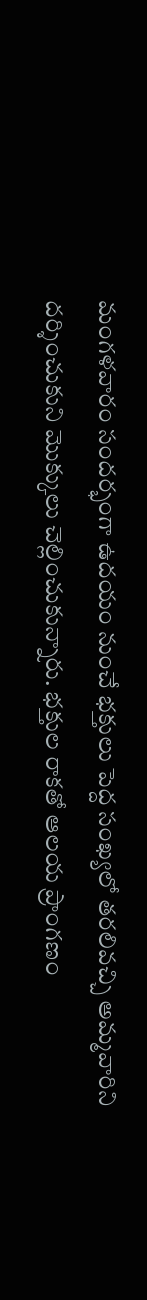మంగళవారం సందర్భంగా ఉదయం నుంచే భక్తులు పెద్ద సంఖ్యలో తరలివచ్చి అమ్మవారిని దర్శించుకుని మొక్కులు చెల్లించుకున్నారు. భక్తుల రాకతో ఆలయ ప్రాంగణం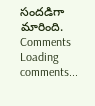సందడిగా మారింది.
Comments
Loading comments...